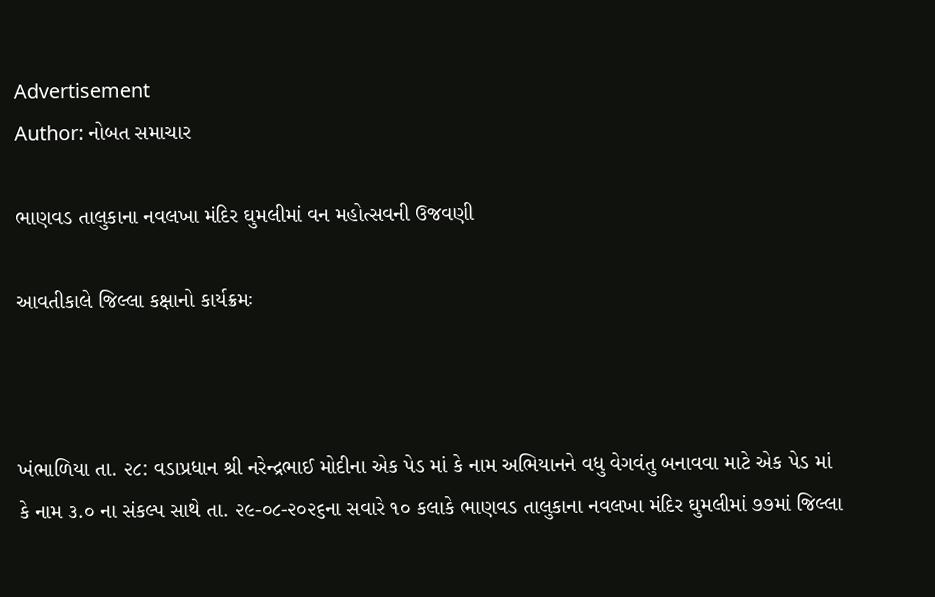Advertisement
Author: નોબત સમાચાર

ભાણવડ તાલુકાના નવલખા મંદિર ઘુમલીમાં વન મહોત્સવની ઉજવણી

આવતીકાલે જિલ્લા કક્ષાનો કાર્યક્રમઃ



ખંભાળિયા તા. ૨૮: વડાપ્રધાન શ્રી નરેન્દ્રભાઈ મોદીના એક પેડ માં કે નામ અભિયાનને વધુ વેગવંતુ બનાવવા માટે એક પેડ માં કે નામ ૩.૦ ના સંકલ્પ સાથે તા. ૨૯-૦૮-૨૦૨૬ના સવારે ૧૦ કલાકે ભાણવડ તાલુકાના નવલખા મંદિર ઘુમલીમાં ૭૭માં જિલ્લા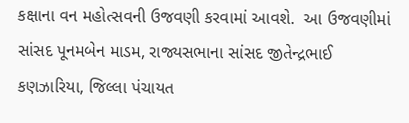કક્ષાના વન મહોત્સવની ઉજવણી કરવામાં આવશે.  આ ઉજવણીમાં સાંસદ પૂનમબેન માડમ, રાજ્યસભાના સાંસદ જીતેન્દ્રભાઈ કણઝારિયા, જિલ્લા પંચાયત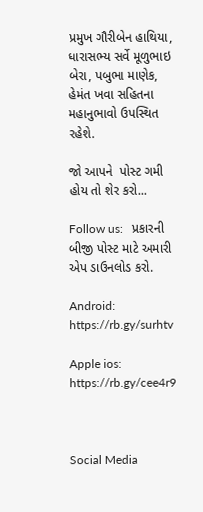પ્રમુખ ગૌરીબેન હાથિયા, ધારાસભ્ય સર્વે મૂળુભાઇ બેરા, પબુભા માણેક, હેમંત ખવા સહિતના મહાનુભાવો ઉપસ્થિત રહેશે.

જો આપને  પોસ્ટ ગમી હોય તો શેર કરો...

Follow us:   પ્રકારની બીજી પોસ્ટ માટે અમારી એપ ડાઉનલોડ કરો.

Android: https://rb.gy/surhtv

Apple ios: https://rb.gy/cee4r9



Social Media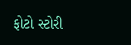ફોટો સ્ટોરી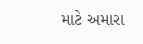માટે અમારા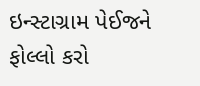ઇન્સ્ટાગ્રામ પેઈજને ફોલ્લો કરો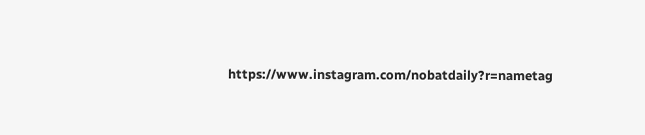https://www.instagram.com/nobatdaily?r=nametag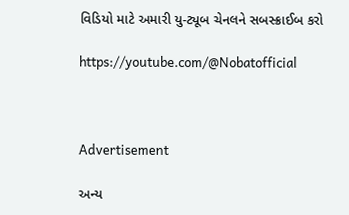વિડિયો માટે અમારી યુ-ટ્યૂબ ચેનલને સબસ્ક્રાઈબ કરો

https://youtube.com/@Nobatofficial



Advertisement

અન્ય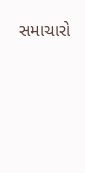સમાચારો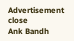Advertisement
close
Ank Bandh